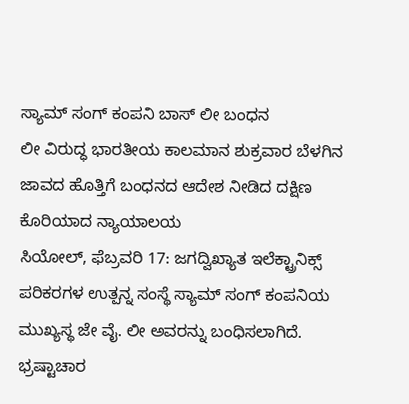ಸ್ಯಾಮ್ ಸಂಗ್ ಕಂಪನಿ ಬಾಸ್ ಲೀ ಬಂಧನ
ಲೀ ವಿರುದ್ಧ ಭಾರತೀಯ ಕಾಲಮಾನ ಶುಕ್ರವಾರ ಬೆಳಗಿನ ಜಾವದ ಹೊತ್ತಿಗೆ ಬಂಧನದ ಆದೇಶ ನೀಡಿದ ದಕ್ಷಿಣ ಕೊರಿಯಾದ ನ್ಯಾಯಾಲಯ
ಸಿಯೋಲ್, ಫೆಬ್ರವರಿ 17: ಜಗದ್ವಿಖ್ಯಾತ ಇಲೆಕ್ಟ್ರಾನಿಕ್ಸ್ ಪರಿಕರಗಳ ಉತ್ಪನ್ನ ಸಂಸ್ಥೆ ಸ್ಯಾಮ್ ಸಂಗ್ ಕಂಪನಿಯ ಮುಖ್ಯಸ್ಥ ಜೇ ವೈ. ಲೀ ಅವರನ್ನು ಬಂಧಿಸಲಾಗಿದೆ. ಭ್ರಷ್ಟಾಚಾರ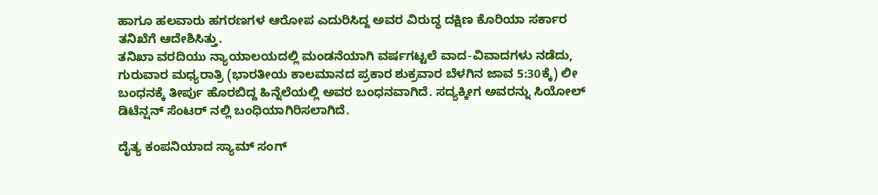ಹಾಗೂ ಹಲವಾರು ಹಗರಣಗಳ ಆರೋಪ ಎದುರಿಸಿದ್ದ ಅವರ ವಿರುದ್ಧ ದಕ್ಷಿಣ ಕೊರಿಯಾ ಸರ್ಕಾರ ತನಿಖೆಗೆ ಆದೇಶಿಸಿತ್ತು.
ತನಿಖಾ ವರದಿಯು ನ್ಯಾಯಾಲಯದಲ್ಲಿ ಮಂಡನೆಯಾಗಿ ವರ್ಷಗಟ್ಟಲೆ ವಾದ-ವಿವಾದಗಳು ನಡೆದು, ಗುರುವಾರ ಮಧ್ಯರಾತ್ರಿ (ಭಾರತೀಯ ಕಾಲಮಾನದ ಪ್ರಕಾರ ಶುಕ್ರವಾರ ಬೆಳಗಿನ ಜಾವ 5:30ಕ್ಕೆ) ಲೀ ಬಂಧನಕ್ಕೆ ತೀರ್ಪು ಹೊರಬಿದ್ದ ಹಿನ್ನೆಲೆಯಲ್ಲಿ ಅವರ ಬಂಧನವಾಗಿದೆ. ಸದ್ಯಕ್ಕೀಗ ಅವರನ್ನು ಸಿಯೋಲ್ ಡಿಟೆನ್ಷನ್ ಸೆಂಟರ್ ನಲ್ಲಿ ಬಂಧಿಯಾಗಿರಿಸಲಾಗಿದೆ.

ದೈತ್ಯ ಕಂಪನಿಯಾದ ಸ್ಯಾಮ್ ಸಂಗ್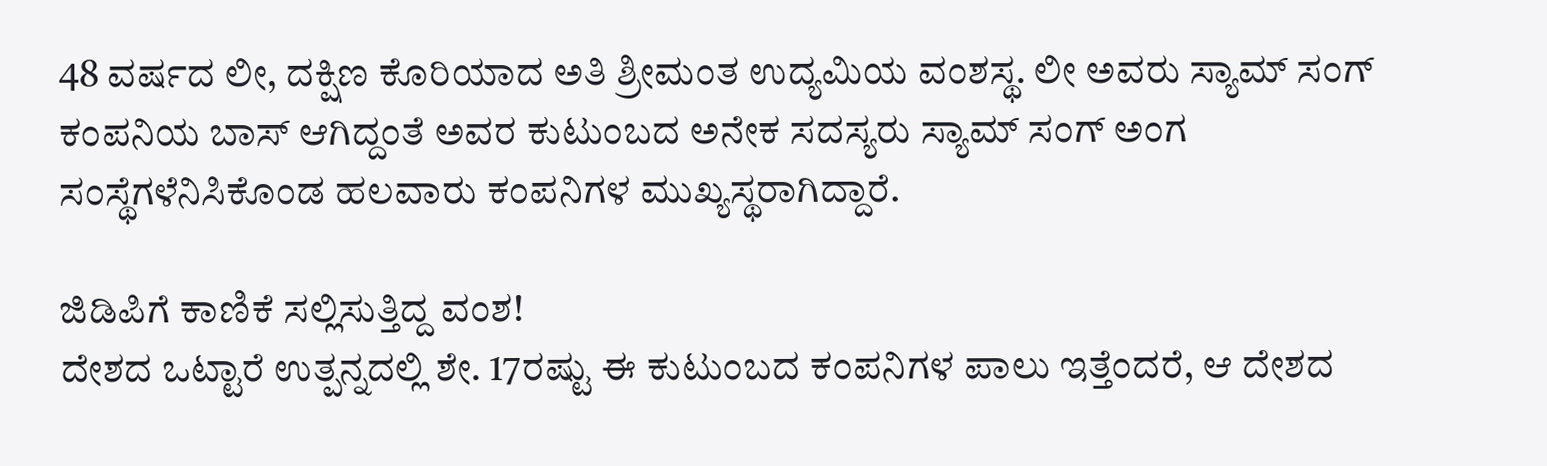48 ವರ್ಷದ ಲೀ, ದಕ್ಷಿಣ ಕೊರಿಯಾದ ಅತಿ ಶ್ರೀಮಂತ ಉದ್ಯಮಿಯ ವಂಶಸ್ಥ. ಲೀ ಅವರು ಸ್ಯಾಮ್ ಸಂಗ್ ಕಂಪನಿಯ ಬಾಸ್ ಆಗಿದ್ದಂತೆ ಅವರ ಕುಟುಂಬದ ಅನೇಕ ಸದಸ್ಯರು ಸ್ಯಾಮ್ ಸಂಗ್ ಅಂಗ ಸಂಸ್ಥೆಗಳೆನಿಸಿಕೊಂಡ ಹಲವಾರು ಕಂಪನಿಗಳ ಮುಖ್ಯಸ್ಥರಾಗಿದ್ದಾರೆ.

ಜಿಡಿಪಿಗೆ ಕಾಣಿಕೆ ಸಲ್ಲಿಸುತ್ತಿದ್ದ ವಂಶ!
ದೇಶದ ಒಟ್ಟಾರೆ ಉತ್ಪನ್ನದಲ್ಲಿ ಶೇ. 17ರಷ್ಟು ಈ ಕುಟುಂಬದ ಕಂಪನಿಗಳ ಪಾಲು ಇತ್ತೆಂದರೆ, ಆ ದೇಶದ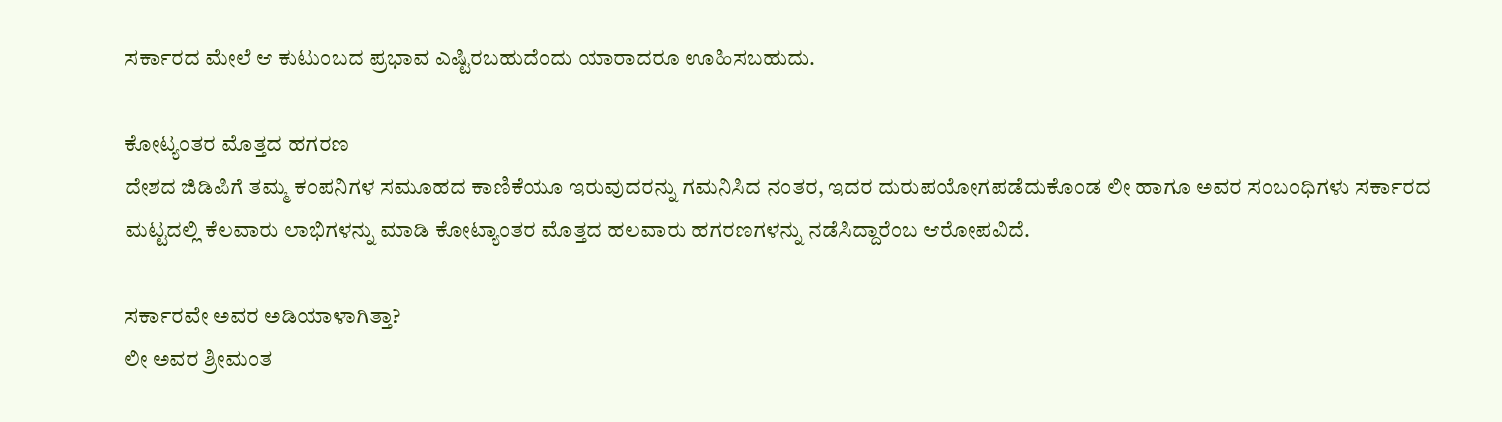ಸರ್ಕಾರದ ಮೇಲೆ ಆ ಕುಟುಂಬದ ಪ್ರಭಾವ ಎಷ್ಟಿರಬಹುದೆಂದು ಯಾರಾದರೂ ಊಹಿಸಬಹುದು.

ಕೋಟ್ಯಂತರ ಮೊತ್ತದ ಹಗರಣ
ದೇಶದ ಜಿಡಿಪಿಗೆ ತಮ್ಮ ಕಂಪನಿಗಳ ಸಮೂಹದ ಕಾಣಿಕೆಯೂ ಇರುವುದರನ್ನು ಗಮನಿಸಿದ ನಂತರ, ಇದರ ದುರುಪಯೋಗಪಡೆದುಕೊಂಡ ಲೀ ಹಾಗೂ ಅವರ ಸಂಬಂಧಿಗಳು ಸರ್ಕಾರದ ಮಟ್ಟದಲ್ಲಿ ಕೆಲವಾರು ಲಾಭಿಗಳನ್ನು ಮಾಡಿ ಕೋಟ್ಯಾಂತರ ಮೊತ್ತದ ಹಲವಾರು ಹಗರಣಗಳನ್ನು ನಡೆಸಿದ್ದಾರೆಂಬ ಆರೋಪವಿದೆ.

ಸರ್ಕಾರವೇ ಅವರ ಅಡಿಯಾಳಾಗಿತ್ತಾ?
ಲೀ ಅವರ ಶ್ರೀಮಂತ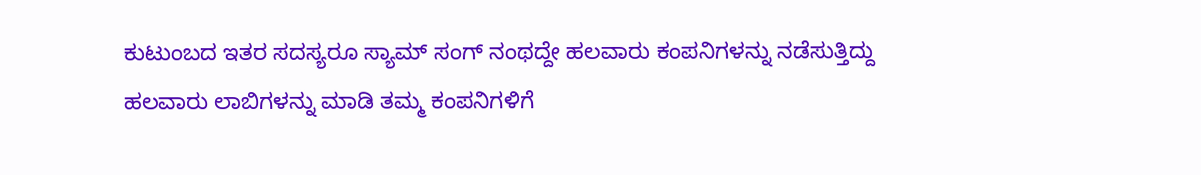ಕುಟುಂಬದ ಇತರ ಸದಸ್ಯರೂ ಸ್ಯಾಮ್ ಸಂಗ್ ನಂಥದ್ದೇ ಹಲವಾರು ಕಂಪನಿಗಳನ್ನು ನಡೆಸುತ್ತಿದ್ದು ಹಲವಾರು ಲಾಬಿಗಳನ್ನು ಮಾಡಿ ತಮ್ಮ ಕಂಪನಿಗಳಿಗೆ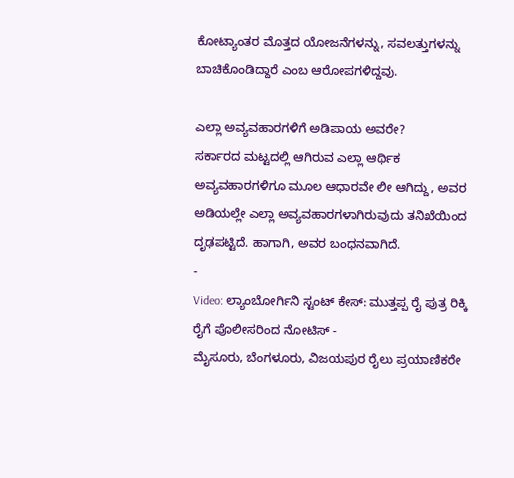ಕೋಟ್ಯಾಂತರ ಮೊತ್ತದ ಯೋಜನೆಗಳನ್ನು, ಸವಲತ್ತುಗಳನ್ನು ಬಾಚಿಕೊಂಡಿದ್ದಾರೆ ಎಂಬ ಆರೋಪಗಳಿದ್ದವು.

ಎಲ್ಲಾ ಅವ್ಯವಹಾರಗಳಿಗೆ ಅಡಿಪಾಯ ಅವರೇ?
ಸರ್ಕಾರದ ಮಟ್ಟದಲ್ಲಿ ಆಗಿರುವ ಎಲ್ಲಾ ಆರ್ಥಿಕ ಅವ್ಯವಹಾರಗಳಿಗೂ ಮೂಲ ಆಧಾರವೇ ಲೀ ಆಗಿದ್ದು, ಅವರ ಅಡಿಯಲ್ಲೇ ಎಲ್ಲಾ ಅವ್ಯವಹಾರಗಳಾಗಿರುವುದು ತನಿಖೆಯಿಂದ ದೃಢಪಟ್ಟಿದೆ. ಹಾಗಾಗಿ, ಅವರ ಬಂಧನವಾಗಿದೆ.
-
Video: ಲ್ಯಾಂಬೋರ್ಗಿನಿ ಸ್ಟಂಟ್ ಕೇಸ್: ಮುತ್ತಪ್ಪ ರೈ ಪುತ್ರ ರಿಕ್ಕಿ ರೈಗೆ ಪೊಲೀಸರಿಂದ ನೋಟಿಸ್ -
ಮೈಸೂರು, ಬೆಂಗಳೂರು, ವಿಜಯಪುರ ರೈಲು ಪ್ರಯಾಣಿಕರೇ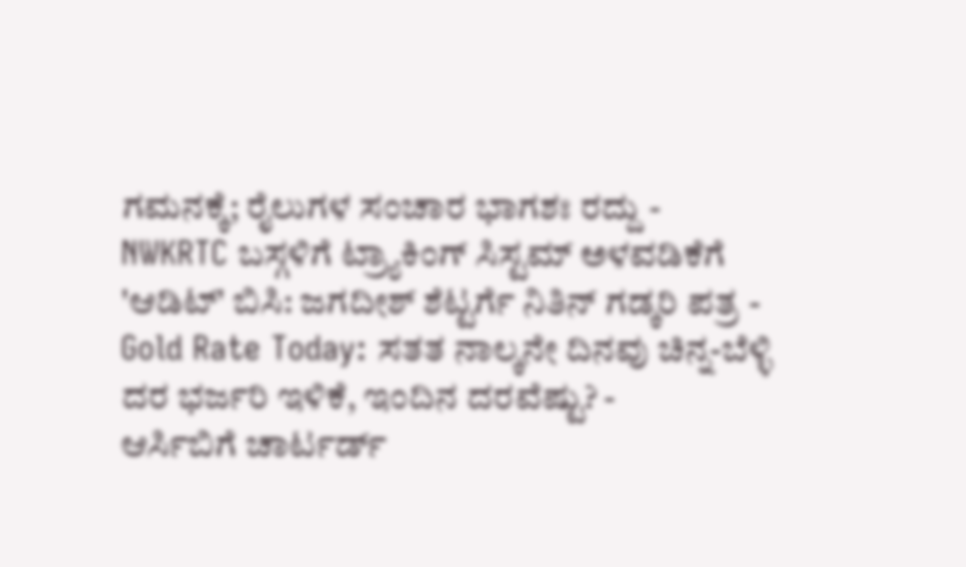ಗಮನಕ್ಕೆ; ರೈಲುಗಳ ಸಂಚಾರ ಭಾಗಶಃ ರದ್ದು -
NWKRTC ಬಸ್ಗಳಿಗೆ ಟ್ರ್ಯಾಕಿಂಗ್ ಸಿಸ್ಟಮ್ ಅಳವಡಿಕೆಗೆ 'ಆಡಿಟ್' ಬಿಸಿ: ಜಗದೀಶ್ ಶೆಟ್ಟರ್ಗೆ ನಿತಿನ್ ಗಡ್ಕರಿ ಪತ್ರ -
Gold Rate Today: ಸತತ ನಾಲ್ಕನೇ ದಿನವು ಚಿನ್ನ-ಬೆಳ್ಳಿ ದರ ಭರ್ಜರಿ ಇಳಿಕೆ, ಇಂದಿನ ದರವೆಷ್ಟು? -
ಆರ್ಸಿಬಿಗೆ ಚಾರ್ಟರ್ಡ್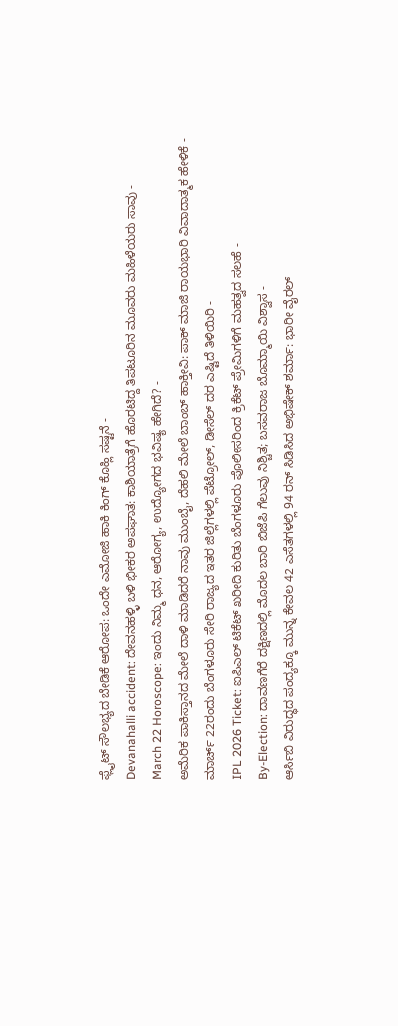ಫ್ಲೈಟ್ ಸೌಲಭ್ಯದ ಬೇಡಿಕೆ ಆರೋಪ: ಒಂದೇ ಎಮೋಜಿ ಹಾಕಿ ಕಿಂಗ್ ಕೊಹ್ಲಿ ಸಷ್ಟನೆ -
Devanahalli accident: ದೇವನಹಳ್ಳಿ ಬಳಿ ಭೀಕರ ಅಪಘಾತ: ಕಾಶಿಯಾತ್ರೆಗೆ ಹೊರಟಿದ್ದ ತಿಪಟೂರಿನ ಮೂವರು ಮಹಿಳೆಯರು ಸಾವು -
March 22 Horoscope: ಇಂದು ನಿಮ್ಮ ಧನ, ಆರೋಗ್ಯ, ಉದ್ಯೋಗದ ಭವಿಷ್ಯ ಹೇಗಿದೆ? -
ಅಮೆರಿಕ ಪಾಕಿಸ್ತಾನದ ಮೇಲೆ ದಾಳಿ ಮಾಡಿದರೆ ನಾವು ಮುಂಬೈ, ದೆಹಲಿ ಮೇಲೆ ಬಾಂಬ್ ಹಾಕ್ತೀವಿ: ಪಾಕ್ ಮಾಜಿ ರಾಯಭಾರಿ ವಿವಾದಾತ್ಮಕ ಹೇಳಿಕೆ -
ಮಾರ್ಚ್ 22ರಂದು ಬೆಂಗಳೂರು ಸೇರಿ ರಾಜ್ಯದ ಇತರ ಜಿಲ್ಲೆಗಳಲ್ಲಿ ಪೆಟ್ರೋಲ್, ಡೀಸೆಲ್ ದರ ಎಷ್ಟಿದೆ ತಿಳಿಯಿರಿ -
IPL 2026 Ticket: ಐಪಿಎಲ್ ಟಿಕೆಟ್ ಖರೀದಿ ಕುರಿತು ಬೆಂಗಳೂರು ಪೊಲೀಸರಿಂದ ಕ್ರಿಕೆಟ್ ಪ್ರೇಮಿಗಳಿಗೆ ಮಹತ್ವದ ಸಲಹೆ -
By-Election: ದಾವಣಗೆರೆ ದಕ್ಷಿಣದಲ್ಲಿ ಮೊದಲ ಬಾರಿ ಬಿಜೆಪಿ ಗೆಲುವು ನಿಶ್ಚಿತ; ಬಸವರಾಜ ಬೊಮ್ಮಾಯಿ ವಿಶ್ವಾಸ -
ಆರ್ಸಿಬಿ ವಿರುದ್ಧದ ಪಂದ್ಯಕ್ಕೂ ಮುನ್ನ ಕೇವಲ 42 ಎಸೆತಗಳಲ್ಲಿ 94 ರನ್ ಸಿಡಿಸಿದ ಅಭಿಷೇಕ್ ಶರ್ಮಾ: ಭಾರೀ ವೈರಲ್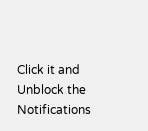Click it and Unblock the Notifications